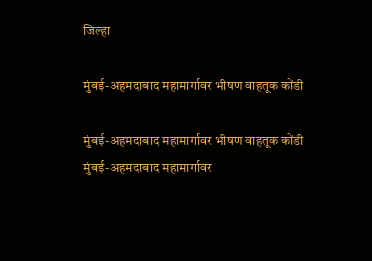जिल्हा

मुंबई-अहमदाबाद महामार्गावर भीषण वाहतूक कोंडी

मुंबई-अहमदाबाद महामार्गावर भीषण वाहतूक कोंडी
मुंबई-अहमदाबाद महामार्गावर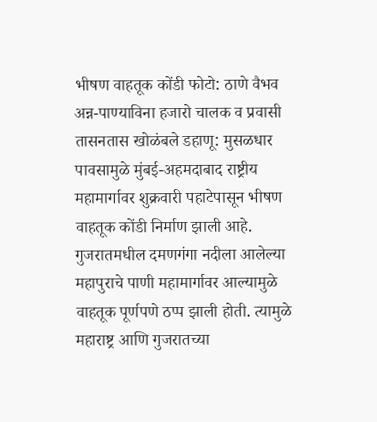भीषण वाहतूक कोंडी फोटो: ठाणे वैभव
अन्न-पाण्याविना हजारो चालक व प्रवासी तासनतास खोळंबले डहाणू: मुसळधार पावसामुळे मुंबई-अहमदाबाद राष्ट्रीय महामार्गावर शुक्रवारी पहाटेपासून भीषण वाहतूक कोंडी निर्माण झाली आहे. गुजरातमधील दमणगंगा नदीला आलेल्या महापुराचे पाणी महामार्गावर आल्यामुळे वाहतूक पूर्णपणे ठप्प झाली होती. त्यामुळे महाराष्ट्र आणि गुजरातच्या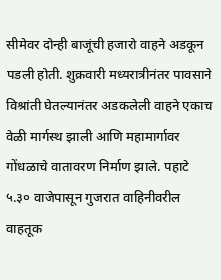सीमेवर दोन्ही बाजूंची हजारो वाहने अडकून पडली होती. शुक्रवारी मध्यरात्रीनंतर पावसाने विश्रांती घेतल्यानंतर अडकलेली वाहने एकाच वेळी मार्गस्थ झाली आणि महामार्गावर गोंधळाचे वातावरण निर्माण झाले. पहाटे ५.३० वाजेपासून गुजरात वाहिनीवरील वाहतूक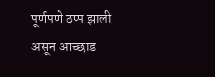पूर्णपणे ठप्प झाली असून आच्छाड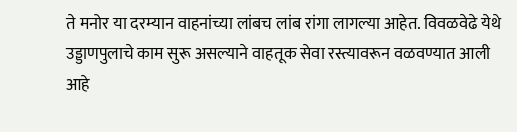ते मनोर या दरम्यान वाहनांच्या लांबच लांब रांगा लागल्या आहेत. विवळवेढे येथे उड्डाणपुलाचे काम सुरू असल्याने वाहतूक सेवा रस्त्यावरून वळवण्यात आली आहे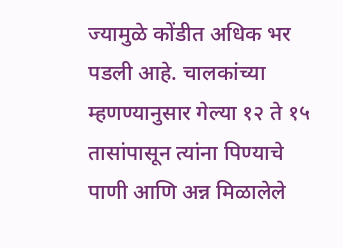ज्यामुळे कोंडीत अधिक भर पडली आहे. चालकांच्या म्हणण्यानुसार गेल्या १२ ते १५ तासांपासून त्यांना पिण्याचे पाणी आणि अन्न मिळालेले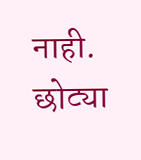नाही. छोट्या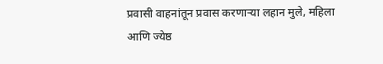प्रवासी वाहनांतून प्रवास करणाऱ्या लहान मुले, महिला आणि ज्येष्ठ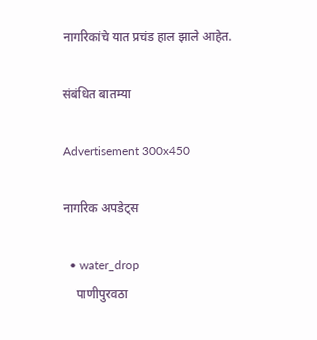नागरिकांचे यात प्रचंड हाल झाले आहेत.

संबंधित बातम्या

Advertisement 300x450

नागरिक अपडेट्स

  • water_drop
    पाणीपुरवठा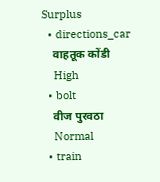Surplus
  • directions_car
    वाहतूक कोंडी
    High
  • bolt
    वीज पुरवठा
    Normal
  • train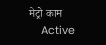मेट्रो काम
    Active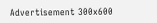Advertisement 300x600